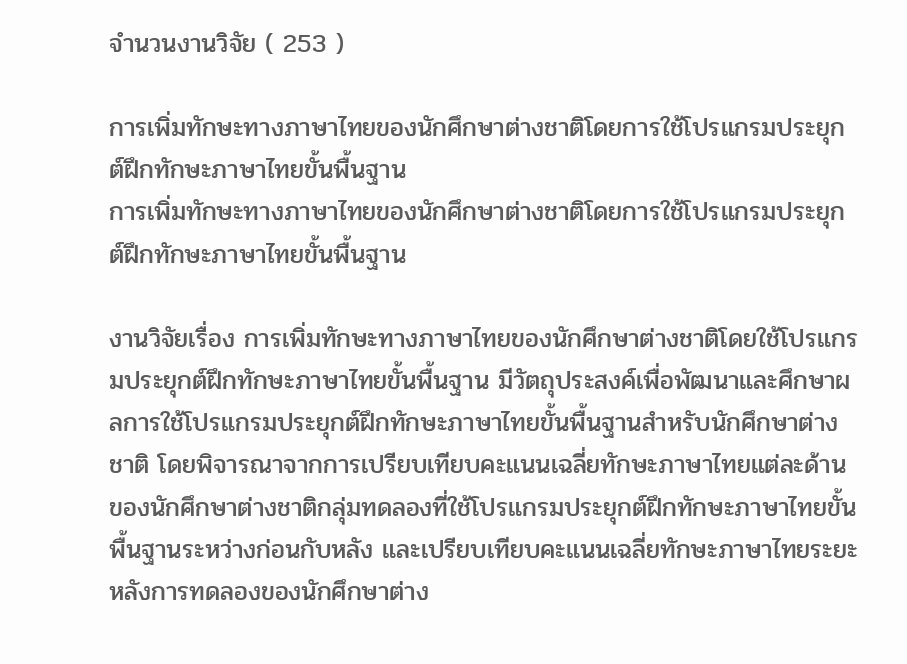จำนวนงานวิจัย ( 253 )

การเพิ่มทักษะทางภาษาไทยของนักศึกษาต่างชาติโดยการใช้โปรแกรมประยุกต์ฝึกทักษะภาษาไทยขั้นพื้นฐาน
การเพิ่มทักษะทางภาษาไทยของนักศึกษาต่างชาติโดยการใช้โปรแกรมประยุกต์ฝึกทักษะภาษาไทยขั้นพื้นฐาน

งานวิจัยเรื่อง การเพิ่มทักษะทางภาษาไทยของนักศึกษาต่างชาติโดยใช้โปรแกรมประยุกต์ฝึกทักษะภาษาไทยขั้นพื้นฐาน มีวัตถุประสงค์เพื่อพัฒนาและศึกษาผลการใช้โปรแกรมประยุกต์ฝึกทักษะภาษาไทยขั้นพื้นฐานสําหรับนักศึกษาต่างชาติ โดยพิจารณาจากการเปรียบเทียบคะแนนเฉลี่ยทักษะภาษาไทยแต่ละด้านของนักศึกษาต่างชาติกลุ่มทดลองที่ใช้โปรแกรมประยุกต์ฝึกทักษะภาษาไทยขั้นพื้นฐานระหว่างก่อนกับหลัง และเปรียบเทียบคะแนนเฉลี่ยทักษะภาษาไทยระยะหลังการทดลองของนักศึกษาต่าง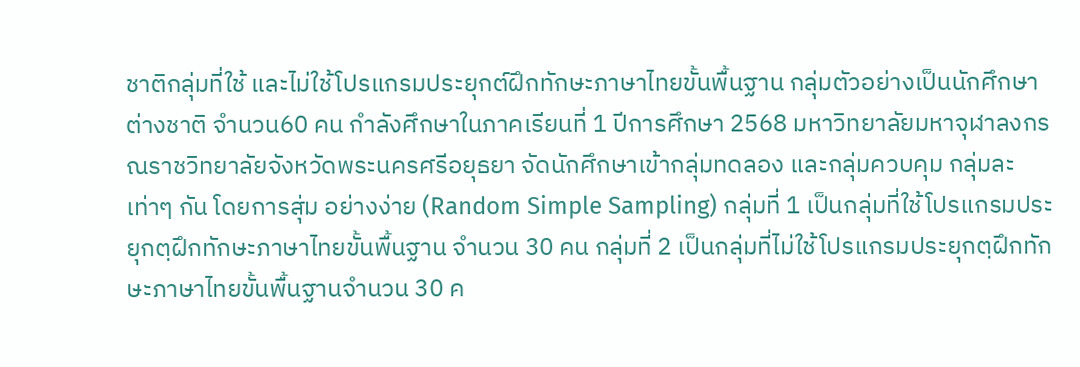ชาติกลุ่มที่ใช้ และไม่ใช้โปรแกรมประยุกต์ฝึกทักษะภาษาไทยขั้นพื้นฐาน กลุ่มตัวอย่างเป็นนักศึกษาต่างชาติ จํานวน60 คน กําลังศึกษาในภาคเรียนที่ 1 ปีการศึกษา 2568 มหาวิทยาลัยมหาจุฬาลงกรณราชวิทยาลัยจังหวัดพระนครศรีอยุธยา จัดนักศึกษาเข้ากลุ่มทดลอง และกลุ่มควบคุม กลุ่มละเท่าๆ กัน โดยการสุ่ม อย่างง่าย (Random Simple Sampling) กลุ่มที่ 1 เป็นกลุ่มที่ใช้โปรแกรมประยุกตฺฝึกทักษะภาษาไทยขั้นพื้นฐาน จํานวน 30 คน กลุ่มที่ 2 เป็นกลุ่มที่ไม่ใช้โปรแกรมประยุกตฺฝึกทักษะภาษาไทยขั้นพื้นฐานจํานวน 30 ค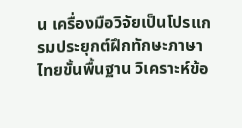น เครื่องมือวิจัยเป็นโปรแกรมประยุกต์ฝึกทักษะภาษาไทยขั้นพื้นฐาน วิเคราะห์ข้อ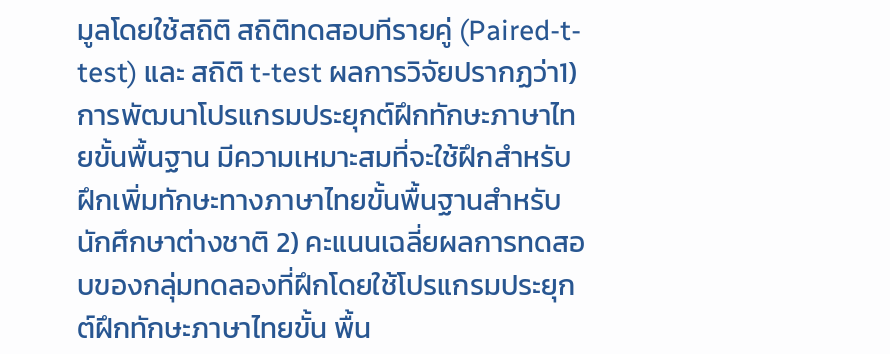มูลโดยใช้สถิติ สถิติทดสอบทีรายคู่ (Paired-t-test) และ สถิติ t-test ผลการวิจัยปรากฏว่า1) การพัฒนาโปรแกรมประยุกต์ฝึกทักษะภาษาไทยขั้นพื้นฐาน มีความเหมาะสมที่จะใช้ฝึกสําหรับฝึกเพิ่มทักษะทางภาษาไทยขั้นพื้นฐานสําหรับนักศึกษาต่างชาติ 2) คะแนนเฉลี่ยผลการทดสอบของกลุ่มทดลองที่ฝึกโดยใช้โปรแกรมประยุกต์ฝึกทักษะภาษาไทยขั้น พื้น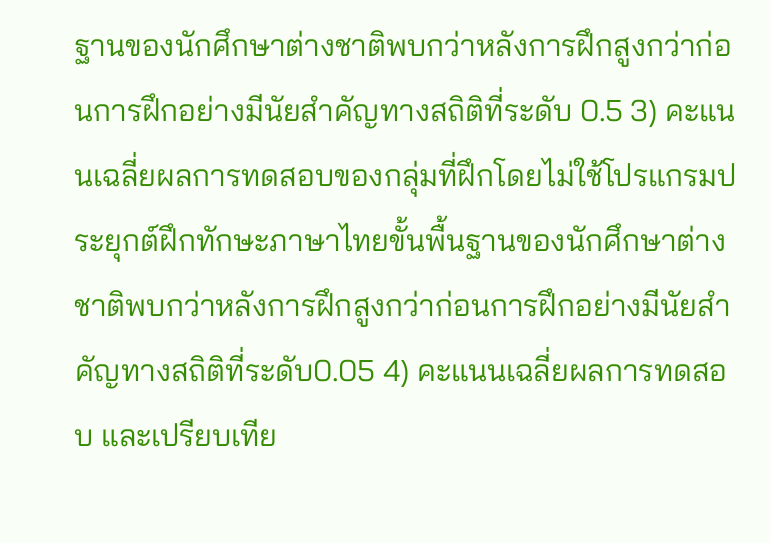ฐานของนักศึกษาต่างชาติพบกว่าหลังการฝึกสูงกว่าก่อนการฝึกอย่างมีนัยสําคัญทางสถิติที่ระดับ 0.5 3) คะแนนเฉลี่ยผลการทดสอบของกลุ่มที่ฝึกโดยไม่ใช้โปรแกรมประยุกต์ฝึกทักษะภาษาไทยขั้นพื้นฐานของนักศึกษาต่างชาติพบกว่าหลังการฝึกสูงกว่าก่อนการฝึกอย่างมีนัยสําคัญทางสถิติที่ระดับ0.05 4) คะแนนเฉลี่ยผลการทดสอบ และเปรียบเทีย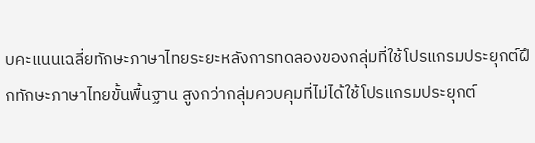บคะแนนเฉลี่ยทักษะภาษาไทยระยะหลังการทดลองของกลุ่มที่ใช้โปรแกรมประยุกต์ฝึกทักษะภาษาไทยขั้นพื้นฐาน สูงกว่ากลุ่มควบคุมที่ไม่ได้ใช้โปรแกรมประยุกต์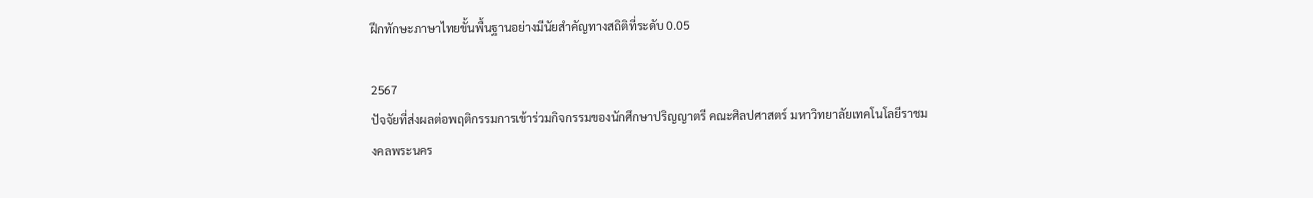ฝึกทักษะภาษาไทยขั้นพื้นฐานอย่างมีนัยสําคัญทางสถิติที่ระดับ 0.05

2567
ปัจจัยที่ส่งผลต่อพฤติกรรมการเข้าร่วมกิจกรรมของนักศึกษาปริญญาตรี คณะศิลปศาสตร์ มหาวิทยาลัยเทคโนโลยีราชมงคลพระนคร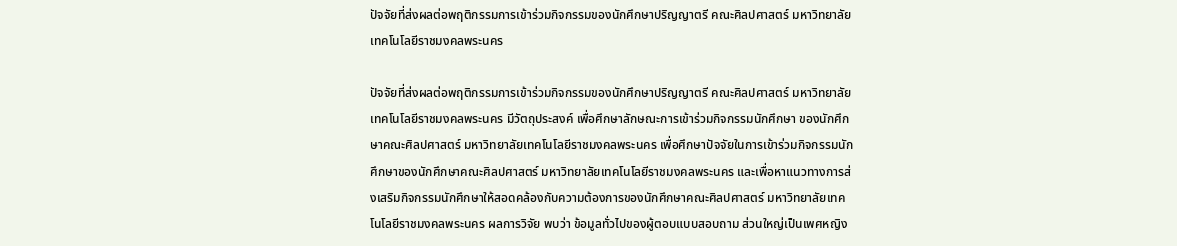ปัจจัยที่ส่งผลต่อพฤติกรรมการเข้าร่วมกิจกรรมของนักศึกษาปริญญาตรี คณะศิลปศาสตร์ มหาวิทยาลัยเทคโนโลยีราชมงคลพระนคร

ปัจจัยที่ส่งผลต่อพฤติกรรมการเข้าร่วมกิจกรรมของนักศึกษาปริญญาตรี คณะศิลปศาสตร์ มหาวิทยาลัยเทคโนโลยีราชมงคลพระนคร มีวัตถุประสงค์ เพื่อศึกษาลักษณะการเข้าร่วมกิจกรรมนักศึกษา ของนักศึกษาคณะศิลปศาสตร์ มหาวิทยาลัยเทคโนโลยีราชมงคลพระนคร เพื่อศึกษาปัจจัยในการเข้าร่วมกิจกรรมนักศึกษาของนักศึกษาคณะศิลปศาสตร์ มหาวิทยาลัยเทคโนโลยีราชมงคลพระนคร และเพื่อหาแนวทางการส่งเสริมกิจกรรมนักศึกษาให้สอดคล้องกับความต้องการของนักศึกษาคณะศิลปศาสตร์ มหาวิทยาลัยเทคโนโลยีราชมงคลพระนคร ผลการวิจัย พบว่า ข้อมูลทั่วไปของผู้ตอบแบบสอบถาม ส่วนใหญ่เป็นเพศหญิง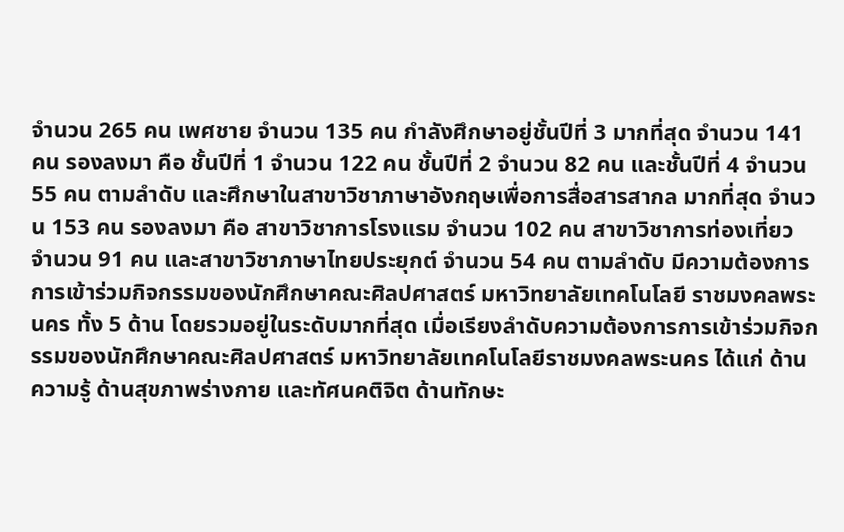จำนวน 265 คน เพศชาย จำนวน 135 คน กำลังศึกษาอยู่ชั้นปีที่ 3 มากที่สุด จำนวน 141 คน รองลงมา คือ ชั้นปีที่ 1 จำนวน 122 คน ชั้นปีที่ 2 จำนวน 82 คน และชั้นปีที่ 4 จำนวน 55 คน ตามลำดับ และศึกษาในสาขาวิชาภาษาอังกฤษเพื่อการสื่อสารสากล มากที่สุด จำนวน 153 คน รองลงมา คือ สาขาวิชาการโรงแรม จำนวน 102 คน สาขาวิชาการท่องเที่ยว จำนวน 91 คน และสาขาวิชาภาษาไทยประยุกต์ จำนวน 54 คน ตามลำดับ มีความต้องการการเข้าร่วมกิจกรรมของนักศึกษาคณะศิลปศาสตร์ มหาวิทยาลัยเทคโนโลยี ราชมงคลพระนคร ทั้ง 5 ด้าน โดยรวมอยู่ในระดับมากที่สุด เมื่อเรียงลำดับความต้องการการเข้าร่วมกิจกรรมของนักศึกษาคณะศิลปศาสตร์ มหาวิทยาลัยเทคโนโลยีราชมงคลพระนคร ได้แก่ ด้านความรู้ ด้านสุขภาพร่างกาย และทัศนคติจิต ด้านทักษะ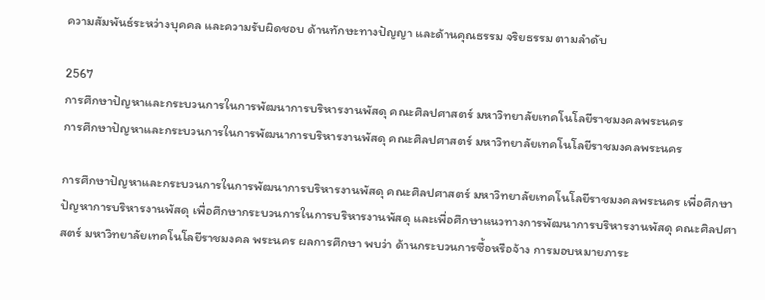ความสัมพันธ์ระหว่างบุคคล และความรับผิดชอบ ด้านทักษะทางปัญญา และด้านคุณธรรม จริยธรรม ตามลำดับ

2567
การศึกษาปัญหาและกระบวนการในการพัฒนาการบริหารงานพัสดุ คณะศิลปศาสตร์ มหาวิทยาลัยเทคโนโลยีราชมงคลพระนคร
การศึกษาปัญหาและกระบวนการในการพัฒนาการบริหารงานพัสดุ คณะศิลปศาสตร์ มหาวิทยาลัยเทคโนโลยีราชมงคลพระนคร

การศึกษาปัญหาและกระบวนการในการพัฒนาการบริหารงานพัสดุ คณะศิลปศาสตร์ มหาวิทยาลัยเทคโนโลยีราชมงคลพระนคร เพื่อศึกษาปัญหาการบริหารงานพัสดุ เพื่อศึกษากระบวนการในการบริหารงานพัสดุ และเพื่อศึกษาแนวทางการพัฒนาการบริหารงานพัสดุ คณะศิลปศาสตร์ มหาวิทยาลัยเทคโนโลยีราชมงคล พระนคร ผลการศึกษา พบว่า ด้านกระบวนการซื้อหรือจ้าง การมอบหมายภาระ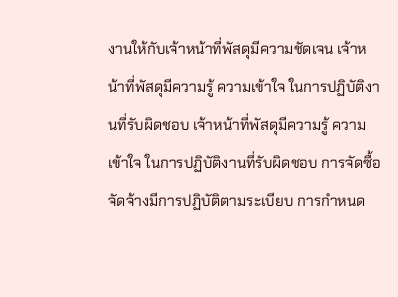งานให้กับเจ้าหน้าที่พัสดุมีความชัดเจน เจ้าหน้าที่พัสดุมีความรู้ ความเข้าใจ ในการปฏิบัติงานที่รับผิดชอบ เจ้าหน้าที่พัสดุมีความรู้ ความเข้าใจ ในการปฏิบัติงานที่รับผิดชอบ การจัดซื้อจัดจ้างมีการปฏิบัติตามระเบียบ การกำหนด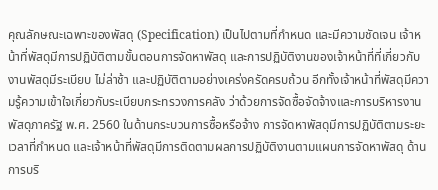คุณลักษณะเฉพาะของพัสดุ (Specification) เป็นไปตามที่กำหนด และมีความชัดเจน เจ้าหน้าที่พัสดุมีการปฏิบัติตามขั้นตอนการจัดหาพัสดุ และการปฏิบัติงานของเจ้าหน้าที่ที่เกี่ยวกับงานพัสดุมีระเบียบ ไม่ล่าช้า และปฏิบัติตามอย่างเคร่งครัดครบถ้วน อีกทั้งเจ้าหน้าที่พัสดุมีความรู้ความเข้าใจเกี่ยวกับระเบียบกระทรวงการคลัง ว่าด้วยการจัดซื้อจัดจ้างและการบริหารงานพัสดุภาครัฐ พ.ศ. 2560 ในด้านกระบวนการซื้อหรือจ้าง การจัดหาพัสดุมีการปฏิบัติตามระยะเวลาที่กำหนด และเจ้าหน้าที่พัสดุมีการติดตามผลการปฏิบัติงานตามแผนการจัดหาพัสดุ ด้านการบริ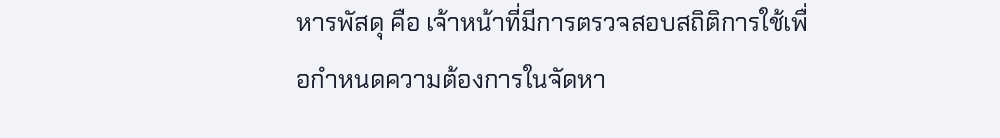หารพัสดุ คือ เจ้าหน้าที่มีการตรวจสอบสถิติการใช้เพื่อกำหนดความต้องการในจัดหา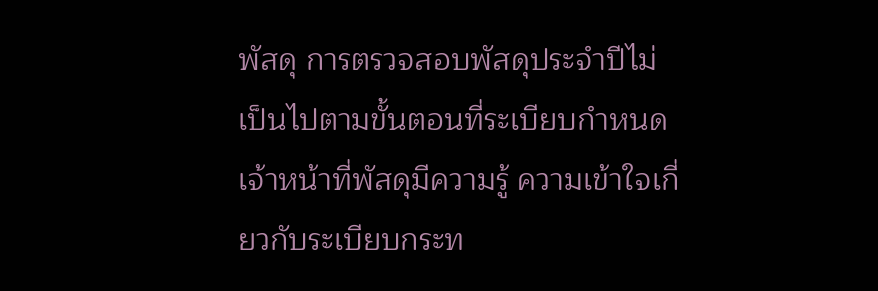พัสดุ การตรวจสอบพัสดุประจำปีไม่เป็นไปตามขั้นตอนที่ระเบียบกำหนด เจ้าหน้าที่พัสดุมีความรู้ ความเข้าใจเกี่ยวกับระเบียบกระท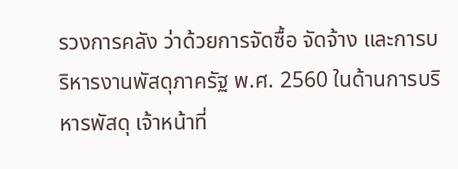รวงการคลัง ว่าด้วยการจัดซื้อ จัดจ้าง และการบริหารงานพัสดุภาครัฐ พ.ศ. 2560 ในด้านการบริหารพัสดุ เจ้าหน้าที่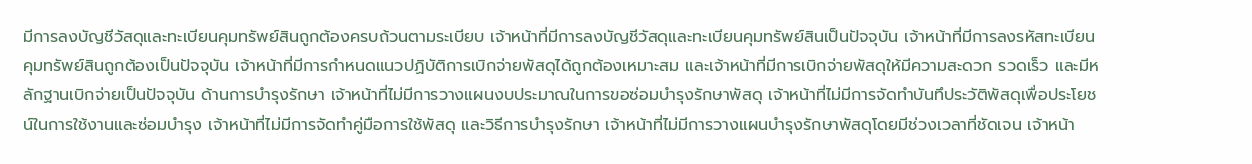มีการลงบัญชีวัสดุและทะเบียนคุมทรัพย์สินถูกต้องครบถ้วนตามระเบียบ เจ้าหน้าที่มีการลงบัญชีวัสดุและทะเบียนคุมทรัพย์สินเป็นปัจจุบัน เจ้าหน้าที่มีการลงรหัสทะเบียนคุมทรัพย์สินถูกต้องเป็นปัจจุบัน เจ้าหน้าที่มีการกำหนดแนวปฏิบัติการเบิกจ่ายพัสดุได้ถูกต้องเหมาะสม และเจ้าหน้าที่มีการเบิกจ่ายพัสดุให้มีความสะดวก รวดเร็ว และมีหลักฐานเบิกจ่ายเป็นปัจจุบัน ด้านการบำรุงรักษา เจ้าหน้าที่ไม่มีการวางแผนงบประมาณในการขอซ่อมบำรุงรักษาพัสดุ เจ้าหน้าที่ไม่มีการจัดทำบันทึประวัติพัสดุเพื่อประโยชน์ในการใช้งานและซ่อมบำรุง เจ้าหน้าที่ไม่มีการจัดทำคู่มือการใช้พัสดุ และวิธีการบำรุงรักษา เจ้าหน้าที่ไม่มีการวางแผนบำรุงรักษาพัสดุโดยมีช่วงเวลาที่ชัดเจน เจ้าหน้า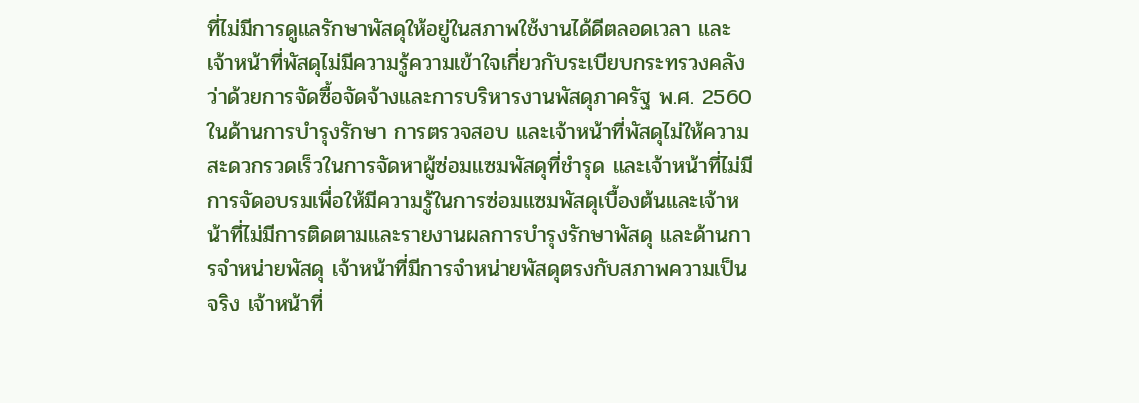ที่ไม่มีการดูแลรักษาพัสดุให้อยู่ในสภาพใช้งานได้ดีตลอดเวลา และเจ้าหน้าที่พัสดุไม่มีความรู้ความเข้าใจเกี่ยวกับระเบียบกระทรวงคลังว่าด้วยการจัดซื้อจัดจ้างและการบริหารงานพัสดุภาครัฐ พ.ศ. 2560 ในด้านการบำรุงรักษา การตรวจสอบ และเจ้าหน้าที่พัสดุไม่ให้ความสะดวกรวดเร็วในการจัดหาผู้ซ่อมแซมพัสดุที่ชำรุด และเจ้าหน้าที่ไม่มีการจัดอบรมเพื่อให้มีความรู้ในการซ่อมแซมพัสดุเบื้องต้นและเจ้าหน้าที่ไม่มีการติดตามและรายงานผลการบำรุงรักษาพัสดุ และด้านการจำหน่ายพัสดุ เจ้าหน้าที่มีการจำหน่ายพัสดุตรงกับสภาพความเป็นจริง เจ้าหน้าที่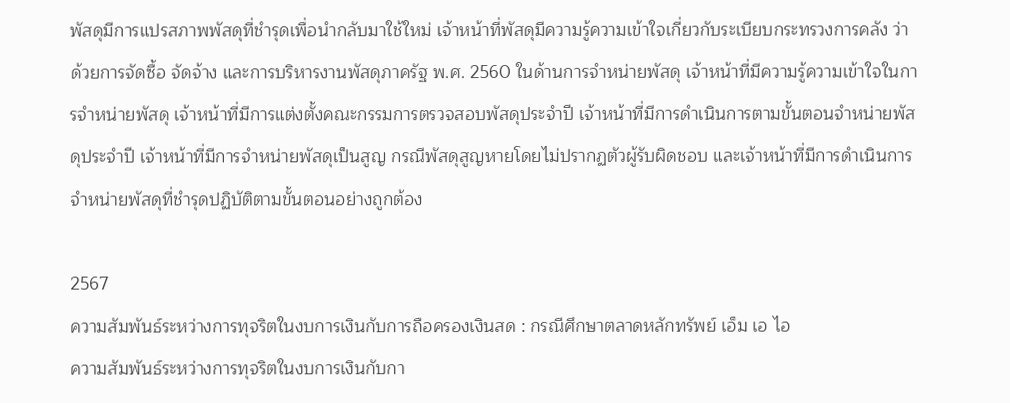พัสดุมีการแปรสภาพพัสดุที่ชำรุดเพื่อนำกลับมาใช้ใหม่ เจ้าหน้าที่พัสดุมีความรู้ความเข้าใจเกี่ยวกับระเบียบกระทรวงการคลัง ว่าด้วยการจัดซื้อ จัดจ้าง และการบริหารงานพัสดุภาครัฐ พ.ศ. 2560 ในด้านการจำหน่ายพัสดุ เจ้าหน้าที่มีความรู้ความเข้าใจในการจำหน่ายพัสดุ เจ้าหน้าที่มีการแต่งตั้งคณะกรรมการตรวจสอบพัสดุประจำปี เจ้าหน้าที่มีการดำเนินการตามขั้นตอนจำหน่ายพัสดุประจำปี เจ้าหน้าที่มีการจำหน่ายพัสดุเป็นสูญ กรณีพัสดุสูญหายโดยไม่ปรากฏตัวผู้รับผิดชอบ และเจ้าหน้าที่มีการดำเนินการจำหน่ายพัสดุที่ชำรุดปฏิบัติตามขั้นตอนอย่างถูกต้อง

2567
ความสัมพันธ์ระหว่างการทุจริตในงบการเงินกับการถือครองเงินสด : กรณีศึกษาตลาดหลักทรัพย์ เอ็ม เอ ไอ
ความสัมพันธ์ระหว่างการทุจริตในงบการเงินกับกา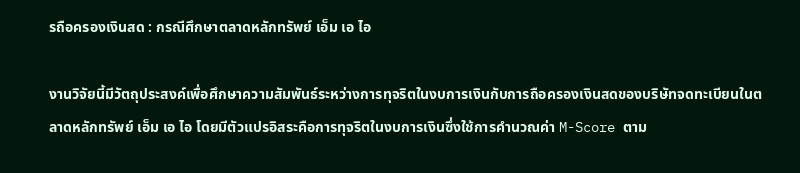รถือครองเงินสด : กรณีศึกษาตลาดหลักทรัพย์ เอ็ม เอ ไอ

งานวิจัยนี้มีวัตถุประสงค์เพื่อศึกษาความสัมพันธ์ระหว่างการทุจริตในงบการเงินกับการถือครองเงินสดของบริษัทจดทะเบียนในตลาดหลักทรัพย์ เอ็ม เอ ไอ โดยมีตัวแปรอิสระคือการทุจริตในงบการเงินซึ่งใช้การคำนวณค่า M-Score ตาม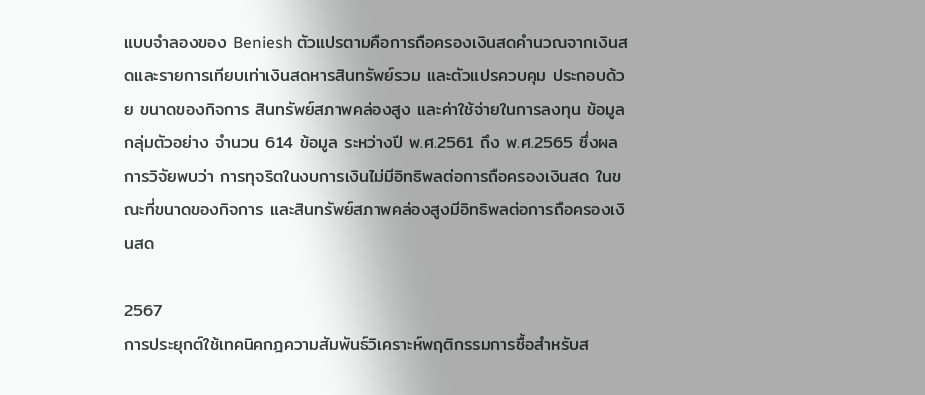แบบจำลองของ Beniesh ตัวแปรตามคือการถือครองเงินสดคำนวณจากเงินสดและรายการเทียบเท่าเงินสดหารสินทรัพย์รวม และตัวแปรควบคุม ประกอบด้วย ขนาดของกิจการ สินทรัพย์สภาพคล่องสูง และค่าใช้จ่ายในการลงทุน ข้อมูลกลุ่มตัวอย่าง จำนวน 614 ข้อมูล ระหว่างปี พ.ศ.2561 ถึง พ.ศ.2565 ซึ่งผลการวิจัยพบว่า การทุจริตในงบการเงินไม่มีอิทธิพลต่อการถือครองเงินสด ในขณะที่ขนาดของกิจการ และสินทรัพย์สภาพคล่องสูงมีอิทธิพลต่อการถือครองเงินสด

2567
การประยุกต์ใช้เทคนิคกฎความสัมพันธ์วิเคราะห์พฤติกรรมการซื้อสำหรับส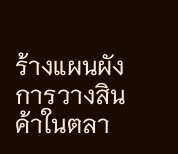ร้างแผนผังการวางสินค้าในตลา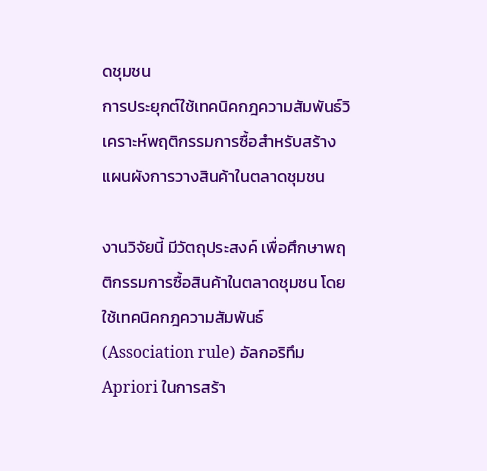ดชุมชน
การประยุกต์ใช้เทคนิคกฎความสัมพันธ์วิเคราะห์พฤติกรรมการซื้อสำหรับสร้างแผนผังการวางสินค้าในตลาดชุมชน

งานวิจัยนี้ มีวัตถุประสงค์ เพื่อศึกษาพฤติกรรมการซื้อสินค้าในตลาดชุมชน โดยใช้เทคนิคกฎความสัมพันธ์ (Association rule) อัลกอริทึม Apriori ในการสร้า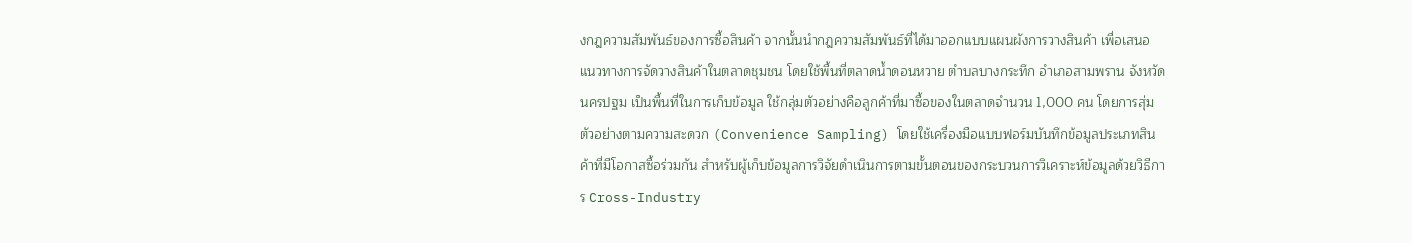งกฎความสัมพันธ์ของการซื้อสินค้า จากนั้นนำกฎความสัมพันธ์ที่ได้มาออกแบบแผนผังการวางสินค้า เพื่อเสนอแนวทางการจัดวางสินค้าในตลาดชุมชน โดยใช้พื้นที่ตลาดน้ำดอนหวาย ตำบลบางกระทึก อำเภอสามพราน จังหวัดนครปฐม เป็นพื้นที่ในการเก็บข้อมูล ใช้กลุ่มตัวอย่างคือลูกค้าที่มาซื้อของในตลาดจำนวน 1,000 คน โดยการสุ่มตัวอย่างตามความสะดวก (Convenience Sampling) โดยใช้เครื่องมือแบบฟอร์มบันทึกข้อมูลประเภทสินค้าที่มีโอกาสซื้อร่วมกัน สำหรับผู้เก็บข้อมูลการวิจัยดำเนินการตามขั้นตอนของกระบวนการวิเคราะห์ข้อมูลด้วยวิธีการ Cross-Industry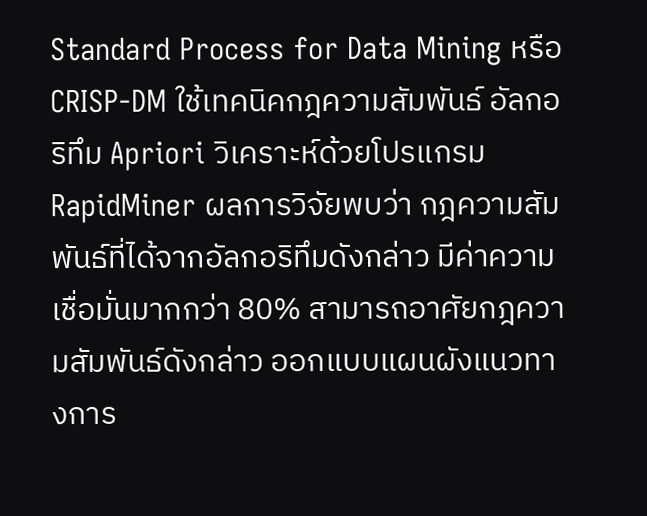Standard Process for Data Mining หรือ CRISP-DM ใช้เทคนิคกฎความสัมพันธ์ อัลกอริทึม Apriori วิเคราะห์ด้วยโปรแกรม RapidMiner ผลการวิจัยพบว่า กฎความสัมพันธ์ที่ได้จากอัลกอริทึมดังกล่าว มีค่าความเชื่อมั่นมากกว่า 80% สามารถอาศัยกฎความสัมพันธ์ดังกล่าว ออกแบบแผนผังแนวทางการ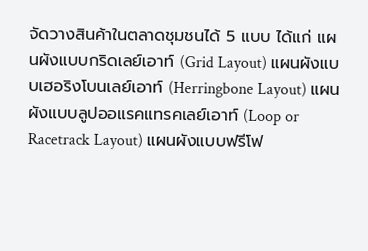จัดวางสินค้าในตลาดชุมชนได้ 5 แบบ ได้แก่ แผนผังแบบกริดเลย์เอาท์ (Grid Layout) แผนผังแบบเฮอริงโบนเลย์เอาท์ (Herringbone Layout) แผนผังแบบลูปออแรคแทรคเลย์เอาท์ (Loop or Racetrack Layout) แผนผังแบบฟรีโฟ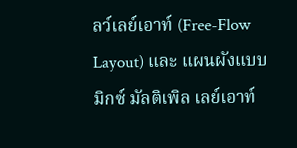ลว์เลย์เอาท์ (Free-Flow Layout) และ แผนผังแบบมิกซ์ มัลติเพิล เลย์เอาท์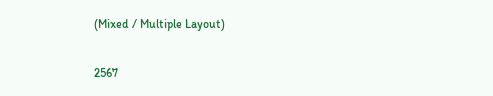(Mixed / Multiple Layout)

2567